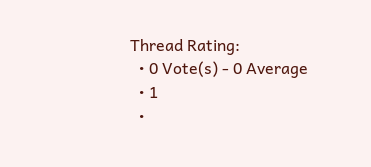Thread Rating:
  • 0 Vote(s) - 0 Average
  • 1
  •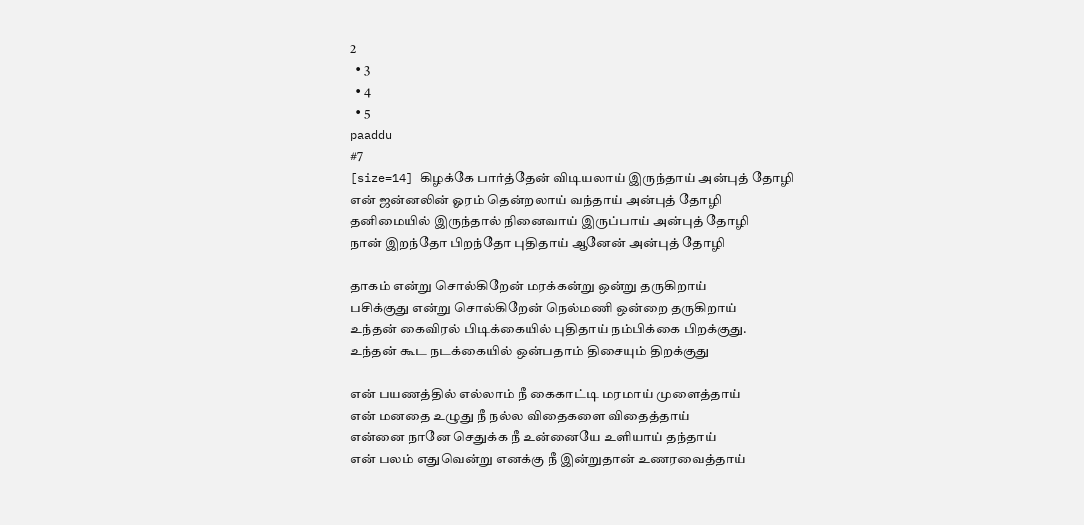2
  • 3
  • 4
  • 5
paaddu
#7
[size=14] கிழக்கே பார்த்தேன் விடியலாய் இருந்தாய் அன்புத் தோழி
என் ஜன்னலின் ஓரம் தென்றலாய் வந்தாய் அன்புத் தோழி
தனிமையில் இருந்தால் நினைவாய் இருப்பாய் அன்புத் தோழி
நான் இறந்தோ பிறந்தோ புதிதாய் ஆனேன் அன்புத் தோழி

தாகம் என்று சொல்கிறேன் மரக்கன்று ஒன்று தருகிறாய்
பசிக்குது என்று சொல்கிறேன் நெல்மணி ஒன்றை தருகிறாய்
உந்தன் கைவிரல் பிடிக்கையில் புதிதாய் நம்பிக்கை பிறக்குது.
உந்தன் கூட நடக்கையில் ஒன்பதாம் திசையும் திறக்குது

என் பயணத்தில் எல்லாம் நீ கைகாட்டி மரமாய் முளைத்தாய்
என் மனதை உழுது நீ நல்ல விதைகளை விதைத்தாய்
என்னை நானே செதுக்க நீ உன்னையே உளியாய் தந்தாய்
என் பலம் எதுவென்று எனக்கு நீ இன்றுதான் உணரவைத்தாய்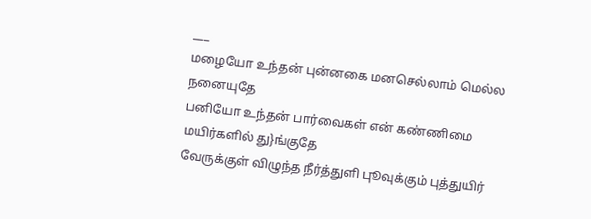___
மழையோ உந்தன் புன்னகை மனசெல்லாம் மெல்ல நனையுதே
பனியோ உந்தன் பார்வைகள் என் கண்ணிமை மயிர்களில் து}ங்குதே
வேருக்குள் விழுந்த நீர்த்துளி புூவுக்கும் புத்துயிர்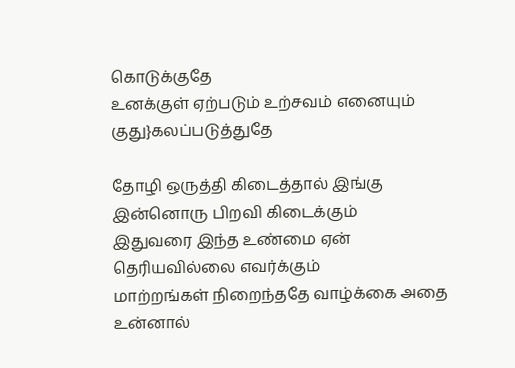கொடுக்குதே
உனக்குள் ஏற்படும் உற்சவம் எனையும் குது}கலப்படுத்துதே

தோழி ஒருத்தி கிடைத்தால் இங்கு இன்னொரு பிறவி கிடைக்கும்
இதுவரை இந்த உண்மை ஏன் தெரியவில்லை எவர்க்கும்
மாற்றங்கள் நிறைந்ததே வாழ்க்கை அதை உன்னால்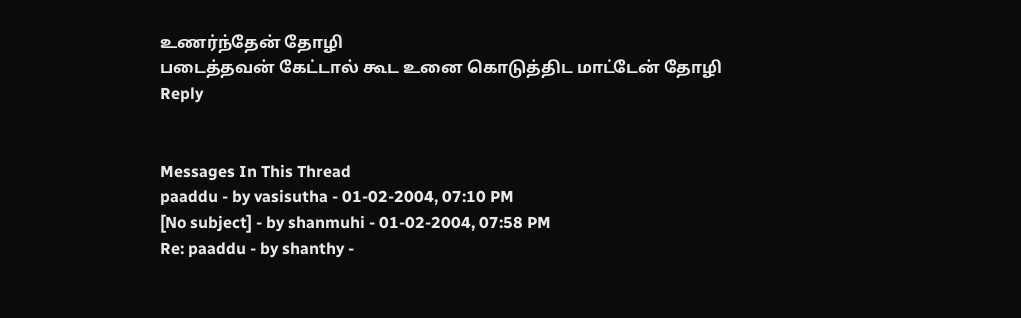உணர்ந்தேன் தோழி
படைத்தவன் கேட்டால் கூட உனை கொடுத்திட மாட்டேன் தோழி
Reply


Messages In This Thread
paaddu - by vasisutha - 01-02-2004, 07:10 PM
[No subject] - by shanmuhi - 01-02-2004, 07:58 PM
Re: paaddu - by shanthy -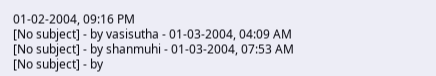01-02-2004, 09:16 PM
[No subject] - by vasisutha - 01-03-2004, 04:09 AM
[No subject] - by shanmuhi - 01-03-2004, 07:53 AM
[No subject] - by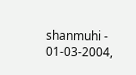shanmuhi - 01-03-2004,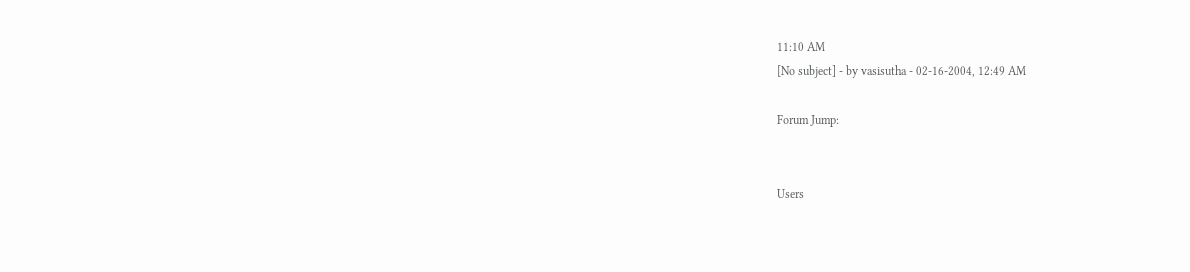11:10 AM
[No subject] - by vasisutha - 02-16-2004, 12:49 AM

Forum Jump:


Users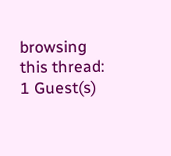browsing this thread: 1 Guest(s)